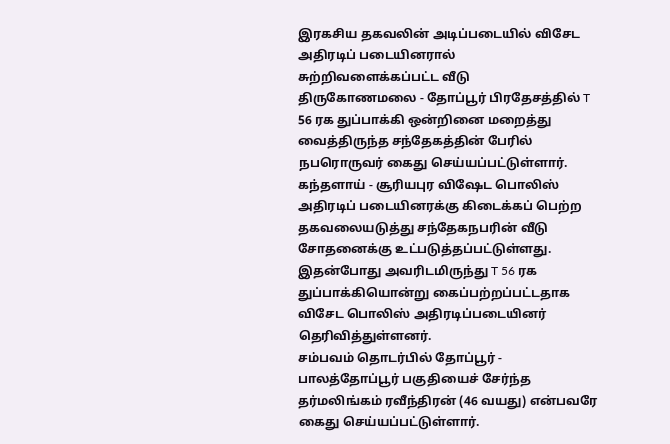இரகசிய தகவலின் அடிப்படையில் விசேட அதிரடிப் படையினரால் சுற்றிவளைக்கப்பட்ட வீடு
திருகோணமலை - தோப்பூர் பிரதேசத்தில் T 56 ரக துப்பாக்கி ஒன்றினை மறைத்து வைத்திருந்த சந்தேகத்தின் பேரில் நபரொருவர் கைது செய்யப்பட்டுள்ளார்.
கந்தளாய் - சூரியபுர விஷேட பொலிஸ் அதிரடிப் படையினரக்கு கிடைக்கப் பெற்ற தகவலையடுத்து சந்தேகநபரின் வீடு சோதனைக்கு உட்படுத்தப்பட்டுள்ளது.
இதன்போது அவரிடமிருந்து T 56 ரக துப்பாக்கியொன்று கைப்பற்றப்பட்டதாக விசேட பொலிஸ் அதிரடிப்படையினர் தெரிவித்துள்ளனர்.
சம்பவம் தொடர்பில் தோப்பூர் - பாலத்தோப்பூர் பகுதியைச் சேர்ந்த தர்மலிங்கம் ரவீந்திரன் (46 வயது) என்பவரே கைது செய்யப்பட்டுள்ளார்.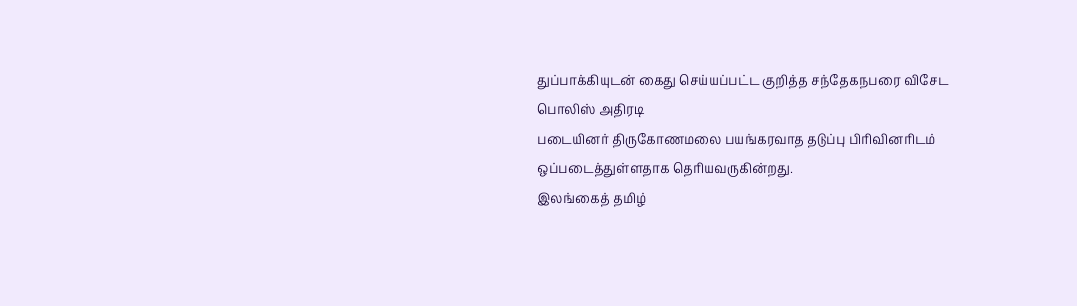துப்பாக்கியுடன் கைது செய்யப்பட்ட குறித்த சந்தேகநபரை விசேட பொலிஸ் அதிரடி
படையினர் திருகோணமலை பயங்கரவாத தடுப்பு பிரிவினரிடம் ஒப்படைத்துள்ளதாக தெரியவருகின்றது.
இலங்கைத் தமிழ்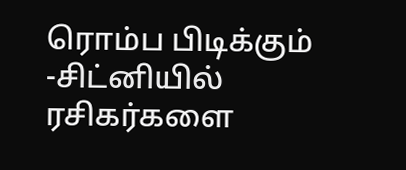ரொம்ப பிடிக்கும் -சிட்னியில் ரசிகர்களை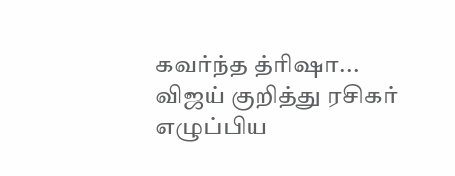கவர்ந்த த்ரிஷா... விஜய் குறித்து ரசிகர் எழுப்பிய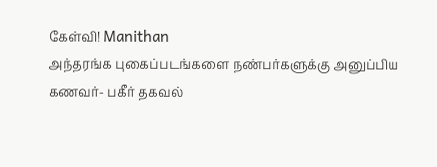கேள்வி! Manithan
அந்தரங்க புகைப்படங்களை நண்பர்களுக்கு அனுப்பிய கணவர்- பகீர் தகவல்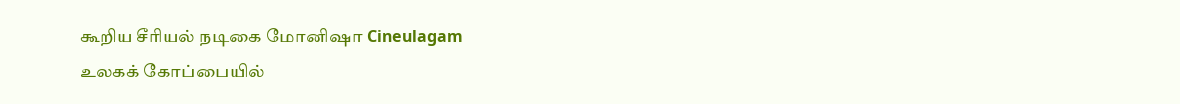கூறிய சீரியல் நடிகை மோனிஷா Cineulagam
உலகக் கோப்பையில்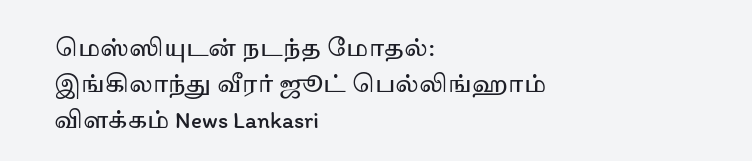மெஸ்ஸியுடன் நடந்த மோதல்: இங்கிலாந்து வீரர் ஜூட் பெல்லிங்ஹாம் விளக்கம் News Lankasri